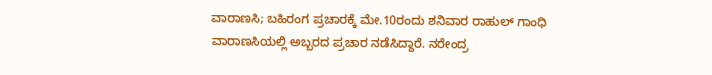ವಾರಾಣಸಿ; ಬಹಿರಂಗ ಪ್ರಚಾರಕ್ಕೆ ಮೇ.10ರಂದು ಶನಿವಾರ ರಾಹುಲ್ ಗಾಂಧಿ ವಾರಾಣಸಿಯಲ್ಲಿ ಅಬ್ಬರದ ಪ್ರಚಾರ ನಡೆಸಿದ್ದಾರೆ. ನರೇಂದ್ರ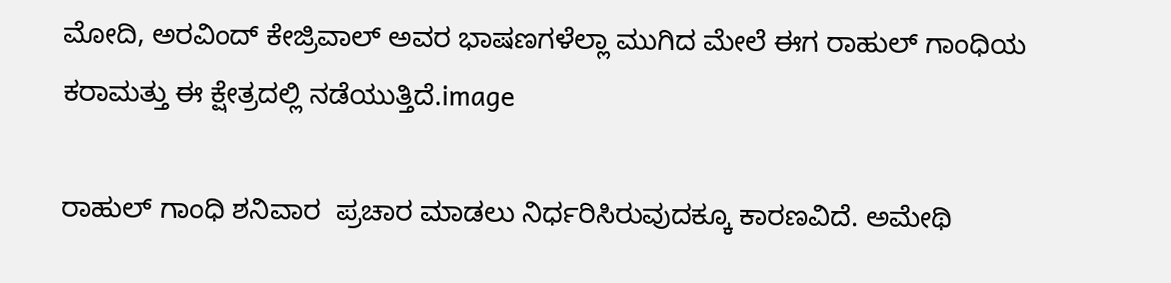ಮೋದಿ, ಅರವಿಂದ್ ಕೇಜ್ರಿವಾಲ್ ಅವರ ಭಾಷಣಗಳೆಲ್ಲಾ ಮುಗಿದ ಮೇಲೆ ಈಗ ರಾಹುಲ್ ಗಾಂಧಿಯ ಕರಾಮತ್ತು ಈ ಕ್ಷೇತ್ರದಲ್ಲಿ ನಡೆಯುತ್ತಿದೆ.image

ರಾಹುಲ್ ಗಾಂಧಿ ಶನಿವಾರ  ಪ್ರಚಾರ ಮಾಡಲು ನಿರ್ಧರಿಸಿರುವುದಕ್ಕೂ ಕಾರಣವಿದೆ. ಅಮೇಥಿ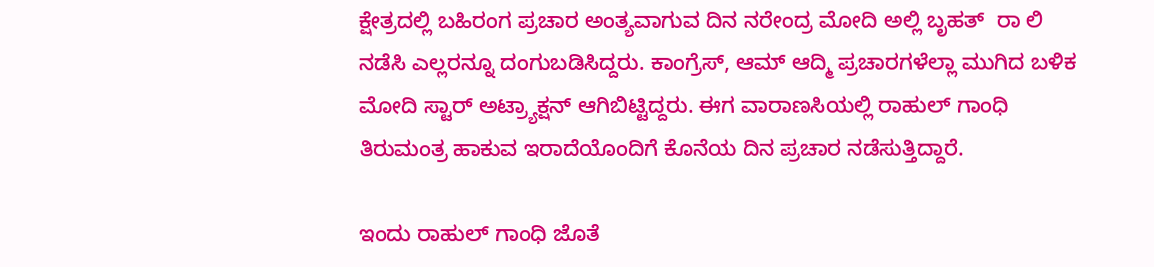ಕ್ಷೇತ್ರದಲ್ಲಿ ಬಹಿರಂಗ ಪ್ರಚಾರ ಅಂತ್ಯವಾಗುವ ದಿನ ನರೇಂದ್ರ ಮೋದಿ ಅಲ್ಲಿ ಬೃಹತ್  ರಾ ಲಿ   ನಡೆಸಿ ಎಲ್ಲರನ್ನೂ ದಂಗುಬಡಿಸಿದ್ದರು. ಕಾಂಗ್ರೆಸ್, ಆಮ್ ಆದ್ಮಿ ಪ್ರಚಾರಗಳೆಲ್ಲಾ ಮುಗಿದ ಬಳಿಕ ಮೋದಿ ಸ್ಟಾರ್ ಅಟ್ರ್ಯಾಕ್ಷನ್ ಆಗಿಬಿಟ್ಟಿದ್ದರು. ಈಗ ವಾರಾಣಸಿಯಲ್ಲಿ ರಾಹುಲ್ ಗಾಂಧಿ ತಿರುಮಂತ್ರ ಹಾಕುವ ಇರಾದೆಯೊಂದಿಗೆ ಕೊನೆಯ ದಿನ ಪ್ರಚಾರ ನಡೆಸುತ್ತಿದ್ದಾರೆ.

ಇಂದು ರಾಹುಲ್ ಗಾಂಧಿ ಜೊತೆ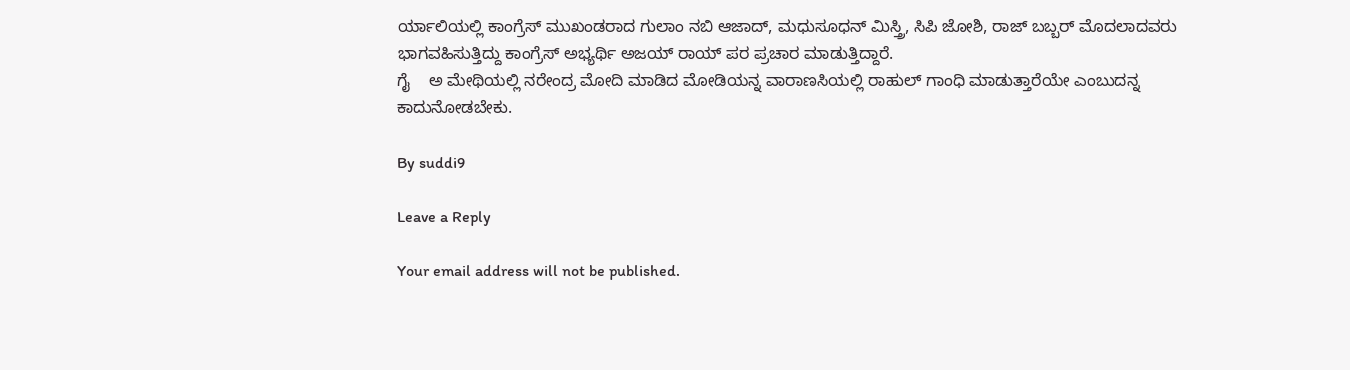ರ್ಯಾಲಿಯಲ್ಲಿ ಕಾಂಗ್ರೆಸ್ ಮುಖಂಡರಾದ ಗುಲಾಂ ನಬಿ ಆಜಾದ್, ಮಧುಸೂಧನ್ ಮಿಸ್ತ್ರಿ, ಸಿಪಿ ಜೋಶಿ, ರಾಜ್ ಬಬ್ಬರ್ ಮೊದಲಾದವರು ಭಾಗವಹಿಸುತ್ತಿದ್ದು ಕಾಂಗ್ರೆಸ್ ಅಭ್ಯರ್ಥಿ ಅಜಯ್ ರಾಯ್ ಪರ ಪ್ರಚಾರ ಮಾಡುತ್ತಿದ್ದಾರೆ.
ಗೈ    ಅ ಮೇಥಿಯಲ್ಲಿ ನರೇಂದ್ರ ಮೋದಿ ಮಾಡಿದ ಮೋಡಿಯನ್ನ ವಾರಾಣಸಿಯಲ್ಲಿ ರಾಹುಲ್ ಗಾಂಧಿ ಮಾಡುತ್ತಾರೆಯೇ ಎಂಬುದನ್ನ ಕಾದುನೋಡಬೇಕು.

By suddi9

Leave a Reply

Your email address will not be published.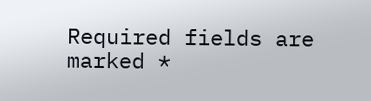Required fields are marked *